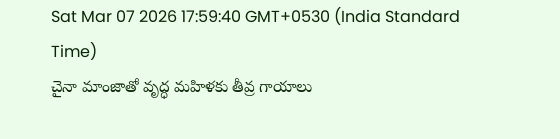Sat Mar 07 2026 17:59:40 GMT+0530 (India Standard Time)
చైనా మాంజాతో వృద్ధ మహిళకు తీవ్ర గాయాలు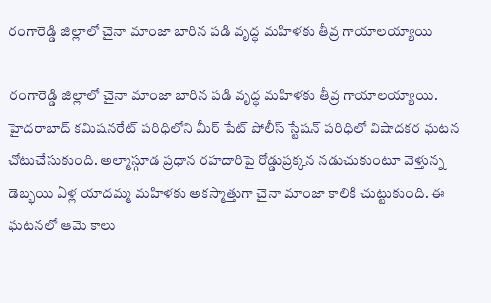రంగారెడ్డి జిల్లాలో చైనా మాంజా బారిన పడి వృద్ధ మహిళకు తీవ్ర గాయాలయ్యాయి

రంగారెడ్డి జిల్లాలో చైనా మాంజా బారిన పడి వృద్ధ మహిళకు తీవ్ర గాయాలయ్యాయి. హైదరాబాద్ కమిషనరేట్ పరిధిలోని మీర్ పేట్ పోలీస్ స్టేషన్ పరిధిలో విషాదకర ఘటన చోటుచేసుకుంది. అల్మాస్గూడ ప్రధాన రహదారిపై రోడ్డుప్రక్కన నడుచుకుంటూ వెళ్తున్న డెబ్భయి ఏళ్ల యాదమ్మ మహిళకు అకస్మాత్తుగా చైనా మాంజా కాలికి చుట్టుకుంది. ఈ ఘటనలో ఆమె కాలు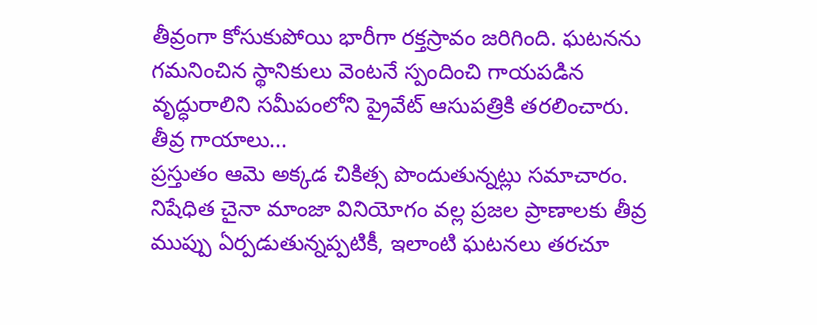తీవ్రంగా కోసుకుపోయి భారీగా రక్తస్రావం జరిగింది. ఘటనను గమనించిన స్థానికులు వెంటనే స్పందించి గాయపడిన వృద్ధురాలిని సమీపంలోని ప్రైవేట్ ఆసుపత్రికి తరలించారు.
తీవ్ర గాయాలు...
ప్రస్తుతం ఆమె అక్కడ చికిత్స పొందుతున్నట్లు సమాచారం. నిషేధిత చైనా మాంజా వినియోగం వల్ల ప్రజల ప్రాణాలకు తీవ్ర ముప్పు ఏర్పడుతున్నప్పటికీ, ఇలాంటి ఘటనలు తరచూ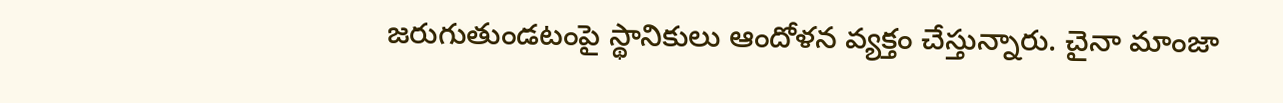జరుగుతుండటంపై స్థానికులు ఆందోళన వ్యక్తం చేస్తున్నారు. చైనా మాంజా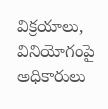విక్రయాలు, వినియోగంపై అధికారులు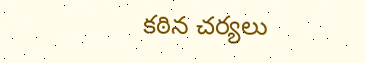కఠిన చర్యలు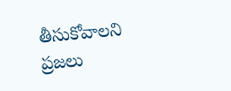తీసుకోవాలని ప్రజలు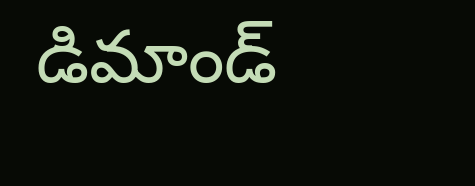డిమాండ్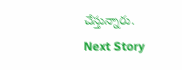చేస్తున్నారు.
Next Story